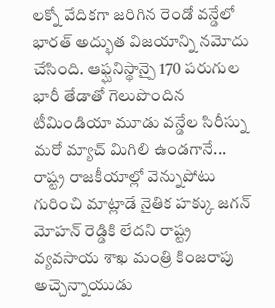లక్నో వేదికగా జరిగిన రెండో వన్డేలో భారత్ అద్భుత విజయాన్ని నమోదు చేసింది. ఆఫ్ఘనిస్థాన్పై 170 పరుగుల భారీ తేడాతో గెలుపొందిన టీమిండియా మూడు వన్డేల సిరీస్ను మరో మ్యాచ్ మిగిలి ఉండగానే...
రాష్ట్ర రాజకీయాల్లో వెన్నుపోటు గురించి మాట్లాడే నైతిక హక్కు జగన్ మోహన్ రెడ్డికి లేదని రాష్ట్ర వ్యవసాయ శాఖ మంత్రి కింజరాపు అచ్చెన్నాయుడు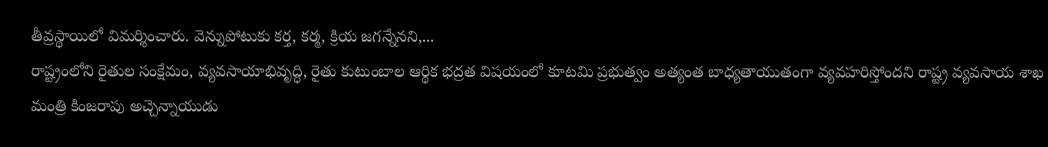తీవ్రస్థాయిలో విమర్శించారు. వెన్నుపోటుకు కర్త, కర్మ, క్రియ జగన్నేనని,...
రాష్ట్రంలోని రైతుల సంక్షేమం, వ్యవసాయాభివృద్ధి, రైతు కుటుంబాల ఆర్థిక భద్రత విషయంలో కూటమి ప్రభుత్వం అత్యంత బాధ్యతాయుతంగా వ్యవహరిస్తోందని రాష్ట్ర వ్యవసాయ శాఖ మంత్రి కింజరాపు అచ్చెన్నాయుడు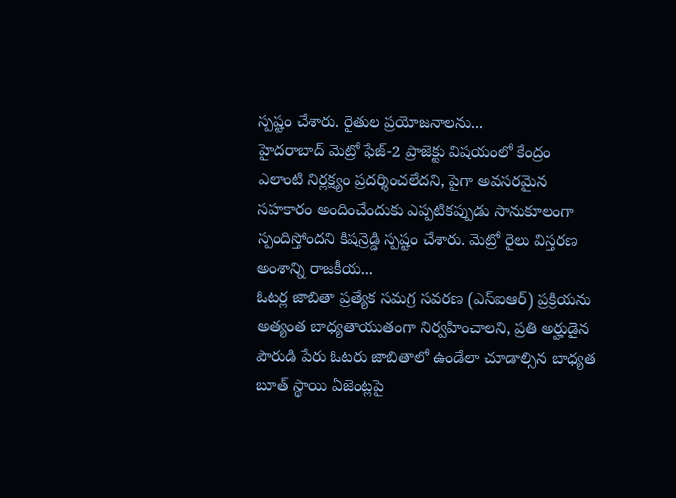స్పష్టం చేశారు. రైతుల ప్రయోజనాలను...
హైదరాబాద్ మెట్రో ఫేజ్-2 ప్రాజెక్టు విషయంలో కేంద్రం ఎలాంటి నిర్లక్ష్యం ప్రదర్శించలేదని, పైగా అవసరమైన సహకారం అందించేందుకు ఎప్పటికప్పుడు సానుకూలంగా స్పందిస్తోందని కిషన్రెడ్డి స్పష్టం చేశారు. మెట్రో రైలు విస్తరణ అంశాన్ని రాజకీయ...
ఓటర్ల జాబితా ప్రత్యేక సమగ్ర సవరణ (ఎస్ఐఆర్) ప్రక్రియను అత్యంత బాధ్యతాయుతంగా నిర్వహించాలని, ప్రతి అర్హుడైన పౌరుడి పేరు ఓటరు జాబితాలో ఉండేలా చూడాల్సిన బాధ్యత బూత్ స్థాయి ఏజెంట్లపై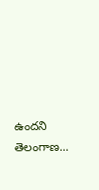ఉందని తెలంగాణ...